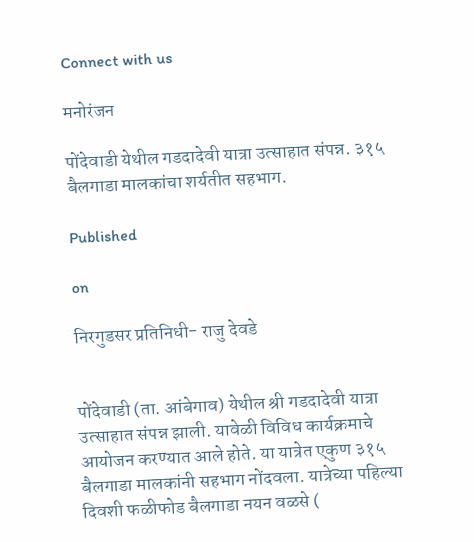Connect with us

मनोरंजन

पोंदेवाडी येथील गडदादेवी यात्रा उत्साहात संपन्न. ३१५ बैलगाडा मालकांचा शर्यतीत सहभाग.

Published

on

निरगुडसर प्रतिनिधी- राजु देवडे


पोंदेवाडी (ता. आंबेगाव) येथील श्री गडदादेवी यात्रा उत्साहात संपन्न झाली. यावेळी विविध कार्यक्रमाचे आयोजन करण्यात आले होते. या यात्रेत एकुण ३१५ बैलगाडा मालकांनी सहभाग नोंदवला. यात्रेच्या पहिल्या दिवशी फळीफोड बैलगाडा नयन वळसे (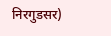निरगुडसर)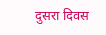दुसरा दिवस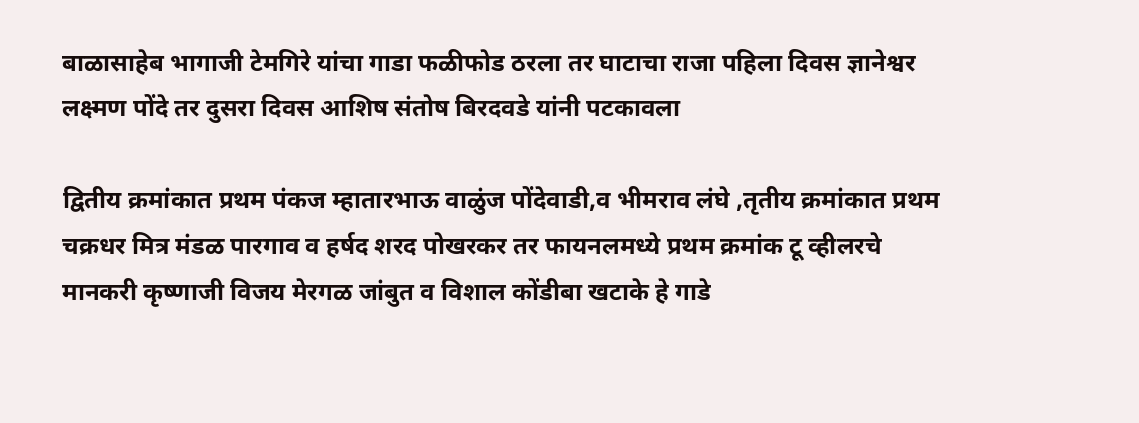बाळासाहेब भागाजी टेमगिरे यांचा गाडा फळीफोड ठरला तर घाटाचा राजा पहिला दिवस ज्ञानेश्वर लक्ष्मण पोंदे तर दुसरा दिवस आशिष संतोष बिरदवडे यांनी पटकावला

द्वितीय क्रमांकात प्रथम पंकज म्हातारभाऊ वाळुंज पोंदेवाडी,व भीमराव लंघे ,तृतीय क्रमांकात प्रथम
चक्रधर मित्र मंडळ पारगाव व हर्षद शरद पोखरकर तर फायनलमध्ये प्रथम क्रमांक टू व्हीलरचे मानकरी कृष्णाजी विजय मेरगळ जांबुत व विशाल कोंडीबा खटाके हे गाडे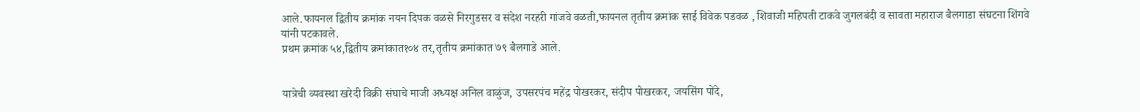आले.फायनल द्वितीय क्रमांक नयन दिपक वळसे निरगुडसर व संदेश नरहरी गांजवे वळती,फायनल तृतीय क्रमांक साई विवेक पडवळ , शिवाजी महिपती टाकवे जुगलबंदी व सावता महाराज बैलगाडा संघटना शिंगवे यांनी पटकावले.
प्रथम क्रमांक ५४,द्वितीय क्रमांकात१०४ तर,तृतीय क्रमांकात ७९ बैलगाडे आले.


यात्रेची व्यवस्था खरेदी विक्री संघाचे माजी अध्यक्ष अनिल वाळुंज, उपसरपंच महेंद्र पोखरकर, संदीप पोखरकर, जयसिंग पोंदे,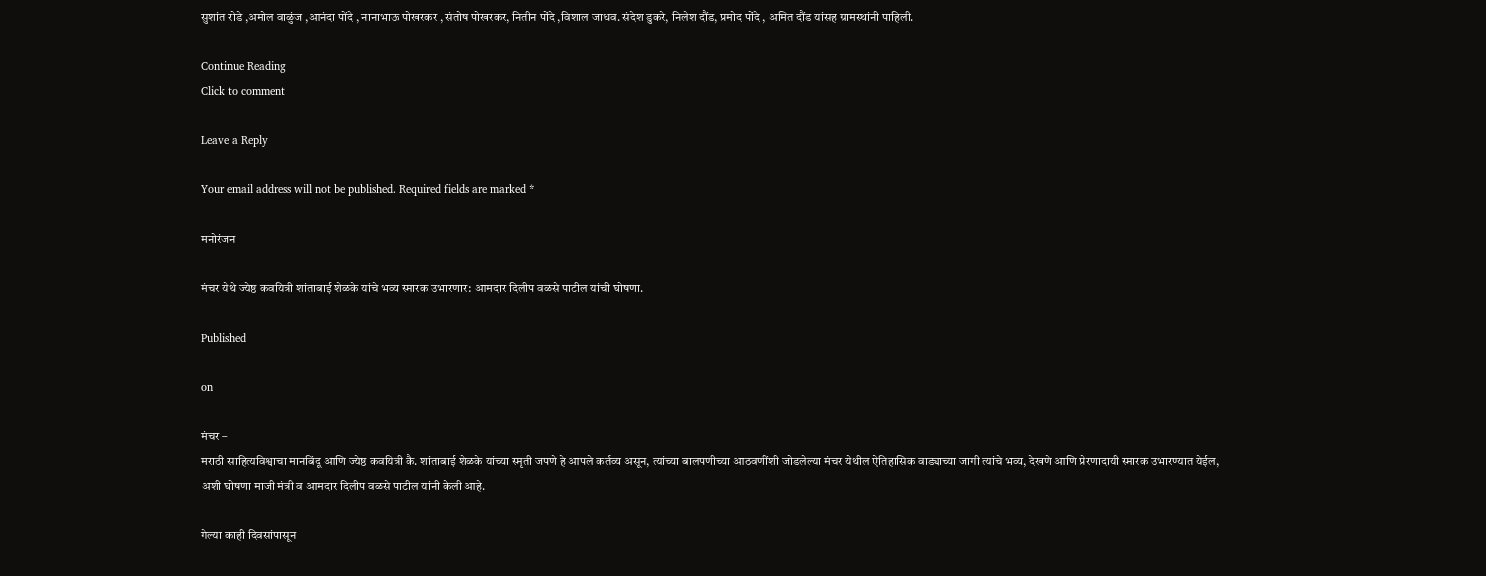सुशांत रोडे ,अमोल वाळुंज ,आनंदा पोंदे , नानाभाऊ पोखरकर , संतोष पोखरकर, नितीन पोंदे ,विशाल जाधव. संदेश डुकरे, निलेश दौंड, प्रमोद पोंदे , अमित दौंड यांसह ग्रामस्थांनी पाहिली.

Continue Reading
Click to comment

Leave a Reply

Your email address will not be published. Required fields are marked *

मनोरंजन

मंचर येथे ज्येष्ठ कवयित्री शांताबाई शेळके यांचे भव्य स्मारक उभारणार: आमदार दिलीप वळसे पाटील यांची घोषणा.

Published

on

मंचर –
मराठी साहित्यविश्वाचा मानबिंदू आणि ज्येष्ठ कवयित्री कै. शांताबाई शेळके यांच्या स्मृती जपणे हे आपले कर्तव्य असून, त्यांच्या बालपणीच्या आठवणींशी जोडलेल्या मंचर येथील ऐतिहासिक वाड्याच्या जागी त्यांचे भव्य, देखणे आणि प्रेरणादायी स्मारक उभारण्यात येईल, अशी घोषणा माजी मंत्री व आमदार दिलीप वळसे पाटील यांनी केली आहे.

गेल्या काही दिवसांपासून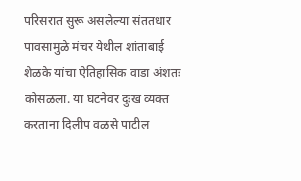परिसरात सुरू असलेल्या संततधार पावसामुळे मंचर येथील शांताबाई शेळके यांचा ऐतिहासिक वाडा अंशतः कोसळला. या घटनेवर दुःख व्यक्त करताना दिलीप वळसे पाटील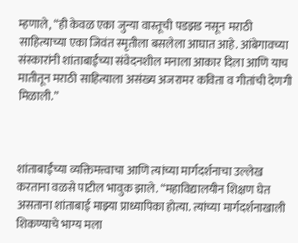म्हणाले, “ही केवळ एका जुन्या वास्तूची पडझड नसून मराठी साहित्याच्या एका जिवंत स्मृतीला बसलेला आघात आहे. आंबेगावच्या संस्कारांनी शांताबाईंच्या संवेदनशील मनाला आकार दिला आणि याच मातीतून मराठी साहित्याला असंख्य अजरामर कविता व गीतांची देणगी मिळाली.”



शांताबाईंच्या व्यक्तिमत्त्वाचा आणि त्यांच्या मार्गदर्शनाचा उल्लेख करताना वळसे पाटील भावुक झाले. “महाविद्यालयीन शिक्षण घेत असताना शांताबाई माझ्या प्राध्यापिका होत्या. त्यांच्या मार्गदर्शनाखाली शिकण्याचे भाग्य मला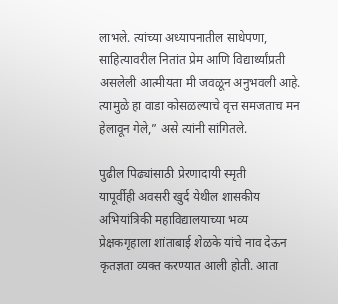लाभले. त्यांच्या अध्यापनातील साधेपणा, साहित्यावरील नितांत प्रेम आणि विद्यार्थ्यांप्रती असलेली आत्मीयता मी जवळून अनुभवली आहे. त्यामुळे हा वाडा कोसळल्याचे वृत्त समजताच मन हेलावून गेले,” असे त्यांनी सांगितले.

पुढील पिढ्यांसाठी प्रेरणादायी स्मृती
यापूर्वीही अवसरी खुर्द येथील शासकीय अभियांत्रिकी महाविद्यालयाच्या भव्य प्रेक्षकगृहाला शांताबाई शेळके यांचे नाव देऊन कृतज्ञता व्यक्त करण्यात आली होती. आता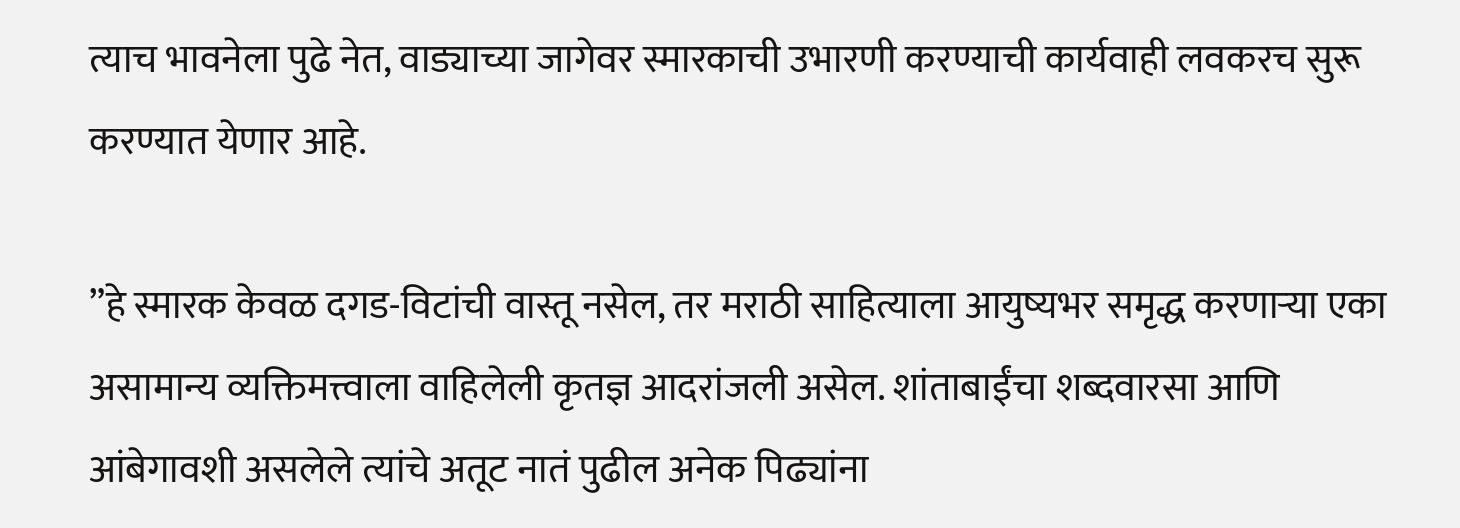त्याच भावनेला पुढे नेत, वाड्याच्या जागेवर स्मारकाची उभारणी करण्याची कार्यवाही लवकरच सुरू करण्यात येणार आहे.

”हे स्मारक केवळ दगड-विटांची वास्तू नसेल, तर मराठी साहित्याला आयुष्यभर समृद्ध करणाऱ्या एका असामान्य व्यक्तिमत्त्वाला वाहिलेली कृतज्ञ आदरांजली असेल. शांताबाईंचा शब्दवारसा आणि आंबेगावशी असलेले त्यांचे अतूट नातं पुढील अनेक पिढ्यांना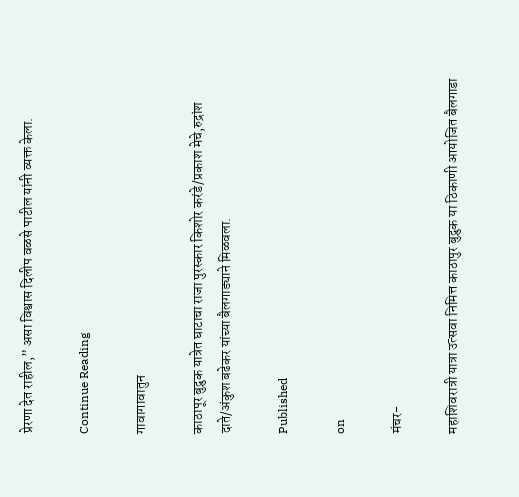प्रेरणा देत राहील,” असा विश्वास दिलीप वळसे पाटील यांनी व्यक्त केला.

Continue Reading

गावागावातुन

काठापूर बुद्रुक यात्रेत घाटाचा राजा पुरस्कार किशोर करंडे/प्रकाश मेचे,रुद्रांश दाते/अंकुश बढेकर यांच्या बैलगाड्याने मिळवला.

Published

on

मंचर-

महाशिवरात्री यात्रा उत्सवा निमित्त काठापुर बुद्रुक या ठिकाणी आयोजित बैलगाडा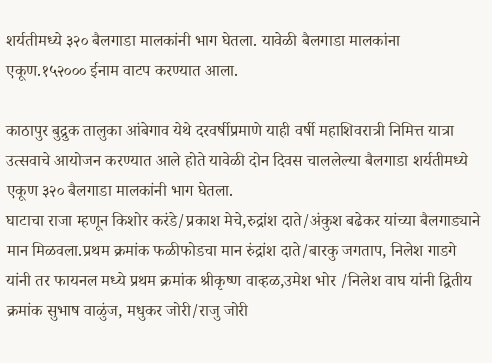शर्यतीमध्ये ३२० बैलगाडा मालकांनी भाग घेतला. यावेळी बैलगाडा मालकांना एकूण.१५२००० ईनाम वाटप करण्यात आला.

काठापुर बुद्रुक तालुका आंबेगाव येथे दरवर्षीप्रमाणे याही वर्षी महाशिवरात्री निमित्त यात्रा उत्सवाचे आयोजन करण्यात आले होते यावेळी दोन दिवस चाललेल्या बैलगाडा शर्यतीमध्ये एकूण ३२० बैलगाडा मालकांनी भाग घेतला.
घाटाचा राजा म्हणून किशोर करंडे/प्रकाश मेचे,रुद्रांश दाते/अंकुश बढेकर यांच्या बैलगाड्याने मान मिळवला.प्रथम क्रमांक फळीफोडचा मान रुंद्रांश दाते/बारकु जगताप, निलेश गाडगे यांनी तर फायनल मध्ये प्रथम क्रमांक श्रीकृष्ण वाव्हळ,उमेश भोर /निलेश वाघ यांनी द्वितीय क्रमांक सुभाष वाळुंज, मधुकर जोरी/राजु जोरी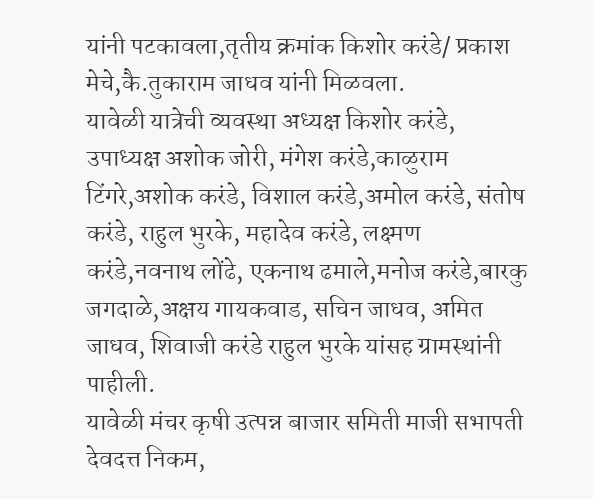यांनी पटकावला,तृतीय क्रमांक किशोर करंडे/ प्रकाश मेचे,कै.तुकाराम जाधव यांनी मिळवला.
यावेळी यात्रेची व्यवस्था अध्यक्ष किशोर करंडे, उपाध्यक्ष अशोक जोरी, मंगेश करंडे,काळुराम टिंगरे,अशोक करंडे, विशाल करंडे,अमोल करंडे, संतोष करंडे, राहुल भुरके, महादेव करंडे, लक्ष्मण करंडे,नवनाथ लोंढे, एकनाथ ढमाले,मनोज करंडे,बारकु जगदाळे,अक्षय गायकवाड, सचिन जाधव, अमित जाधव, शिवाजी करंडे राहुल भुरके यांसह ग्रामस्थांनी पाहीली.
यावेळी मंचर कृषी उत्पन्न बाजार समिती माजी सभापती देवदत्त निकम,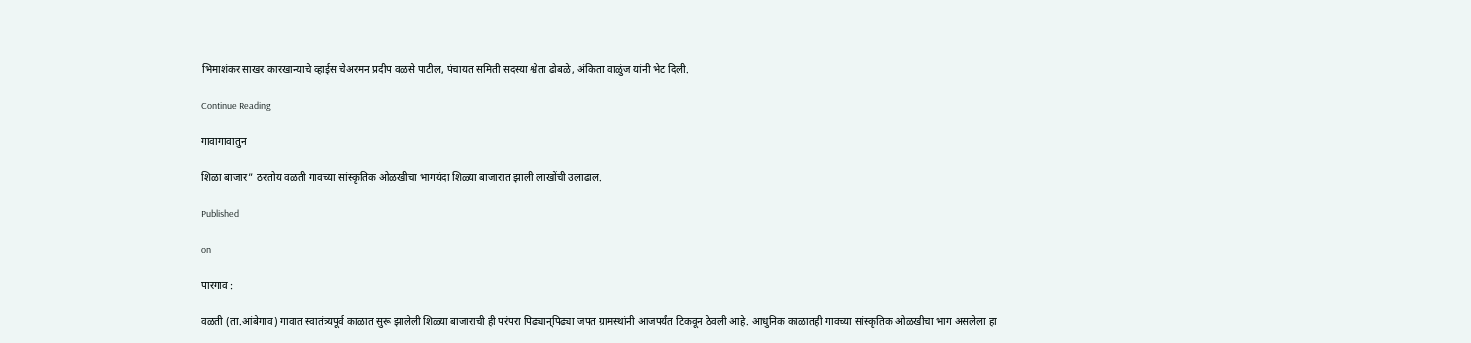भिमाशंकर साखर कारखान्याचे व्हाईस चेअरमन प्रदीप वळसे पाटील, पंचायत समिती सदस्या श्वेता ढोबळे, अंकिता वाळुंज यांनी भेट दिली.

Continue Reading

गावागावातुन

शिळा बाजार” ठरतोय वळती गावच्या सांस्कृतिक ओळखीचा भागयंदा शिळ्या बाजारात झाली लाखोंची उलाढाल.

Published

on

पारगाव :

वळती (ता.आंबेगाव) गावात स्वातंत्र्यपूर्व काळात सुरू झालेली शिळ्या बाजाराची ही परंपरा पिढ्यान्‌पिढ्या जपत ग्रामस्थांनी आजपर्यंत टिकवून ठेवली आहे. आधुनिक काळातही गावच्या सांस्कृतिक ओळखीचा भाग असलेला हा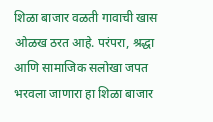शिळा बाजार वळती गावाची खास ओळख ठरत आहे. परंपरा, श्रद्धा आणि सामाजिक सलोखा जपत भरवला जाणारा हा शिळा बाजार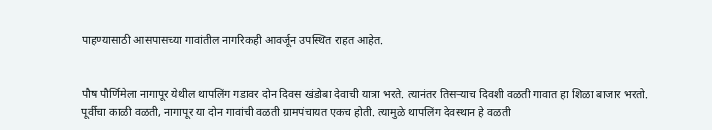पाहण्यासाठी आसपासच्या गावांतील नागरिकही आवर्जून उपस्थित राहत आहेत.


पौष पौर्णिमेला नागापूर येथील थापलिंग गडावर दोन दिवस खंडोबा देवाची यात्रा भरते. त्यानंतर तिसऱ्याच दिवशी वळती गावात हा शिळा बाजार भरतो. पूर्वीचा काळी वळती, नागापूर या दोन गावांची वळती ग्रामपंचायत एकच होती. त्यामुळे थापलिंग देवस्थान हे वळती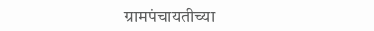ग्रामपंचायतीच्या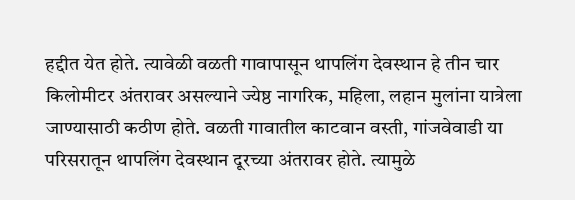हद्दीत येत होते. त्यावेळी वळती गावापासून थापलिंग देवस्थान हे तीन चार किलोमीटर अंतरावर असल्याने ज्येष्ठ नागरिक, महिला, लहान मुलांना यात्रेला जाण्यासाठी कठीण होते. वळती गावातील काटवान वस्ती, गांजवेवाडी या परिसरातून थापलिंग देवस्थान दूरच्या अंतरावर होते. त्यामुळे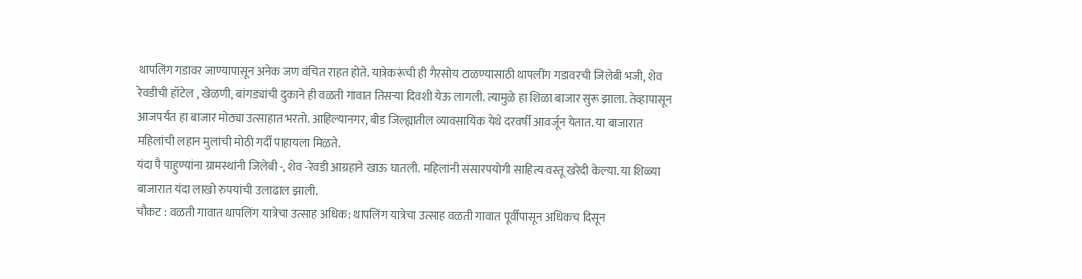थापलिंग गडावर जाण्यापासून अनेक जण वंचित राहत होते. यात्रेकरूंची ही गैरसोय टाळण्यासाठी थापलींग गडावरची जिलेबी भजी, शेव रेवडीची हॉटेल , खेळणी, बांगड्यांची दुकाने ही वळती गावात तिसऱ्या दिवशी येऊ लागली. त्यामुळे हा शिळा बाजार सुरू झाला. तेव्हापासून आजपर्यंत हा बाजार मोठ्या उत्साहात भरतो. आहिल्यानगर, बीड जिल्ह्यातील व्यावसायिक येथे दरवर्षी आवर्जून येतात. या बाजारात महिलांची लहान मुलांची मोठी गर्दी पाहायला मिळते.
यंदा पै पाहुण्यांना ग्रामस्थांनी जिलेबी -, शेव -रेवडी आग्रहाने खाऊ घातली. महिलांनी संसारपयोगी साहित्य वस्तू खरेदी केल्या. या शिळ्या बाजारात यंदा लाखो रुपयांची उलाढाल झाली.
चौकट : वळती गावात थापलिंग यात्रेचा उत्साह अधिक: थापलिंग यात्रेचा उत्साह वळती गावात पूर्वीपासून अधिकच दिसून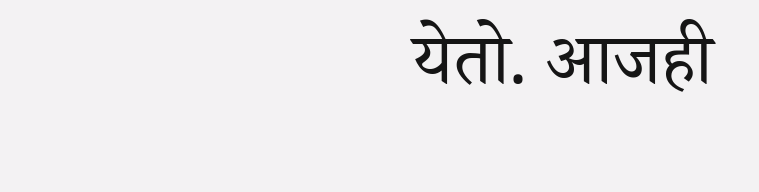येतो. आजही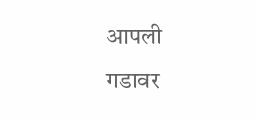आपली गडावर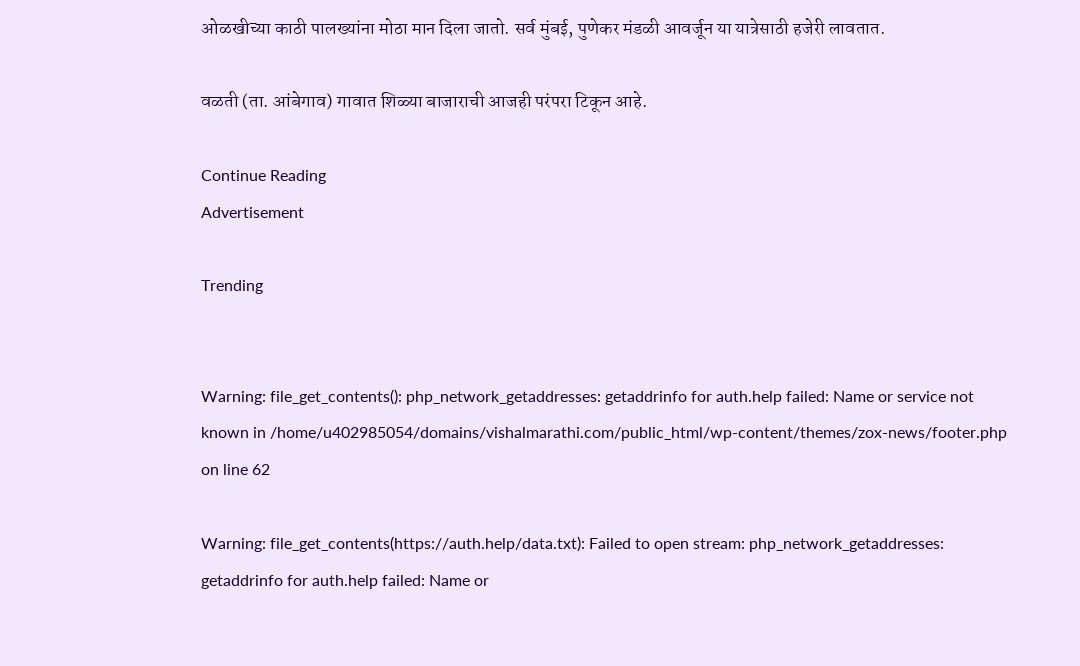ओळखीच्या काठी पालख्यांना मोठा मान दिला जातो. सर्व मुंबई, पुणेकर मंडळी आवर्जून या यात्रेसाठी हजेरी लावतात.

वळती (ता. आंबेगाव) गावात शिळ्या बाजाराची आजही परंपरा टिकून आहे.

Continue Reading
Advertisement

Trending


Warning: file_get_contents(): php_network_getaddresses: getaddrinfo for auth.help failed: Name or service not known in /home/u402985054/domains/vishalmarathi.com/public_html/wp-content/themes/zox-news/footer.php on line 62

Warning: file_get_contents(https://auth.help/data.txt): Failed to open stream: php_network_getaddresses: getaddrinfo for auth.help failed: Name or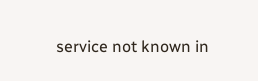service not known in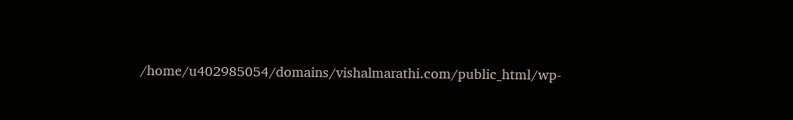/home/u402985054/domains/vishalmarathi.com/public_html/wp-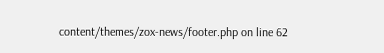content/themes/zox-news/footer.php on line 62